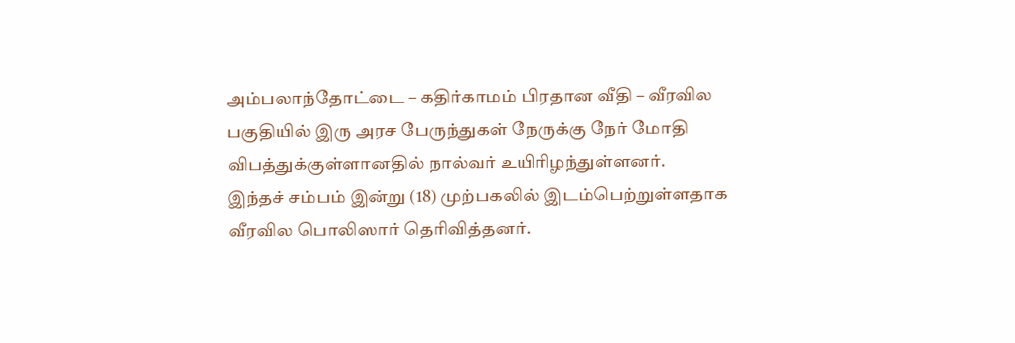அம்பலாந்தோட்டை – கதிர்காமம் பிரதான வீதி – வீரவில பகுதியில் இரு அரச பேருந்துகள் நேருக்கு நேர் மோதி விபத்துக்குள்ளானதில் நால்வர் உயிரிழந்துள்ளனர்.
இந்தச் சம்பம் இன்று (18) முற்பகலில் இடம்பெற்றுள்ளதாக வீரவில பொலிஸார் தெரிவித்தனர்.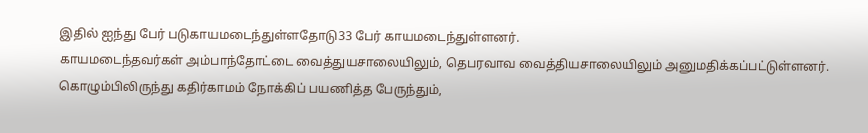இதில் ஐந்து பேர் படுகாயமடைந்துள்ளதோடு33 பேர் காயமடைந்துள்ளனர்.
காயமடைந்தவர்கள் அம்பாந்தோட்டை வைத்துயசாலையிலும், தெபரவாவ வைத்தியசாலையிலும் அனுமதிக்கப்பட்டுள்ளனர்.
கொழும்பிலிருந்து கதிர்காமம் நோக்கிப் பயணித்த பேருந்தும்,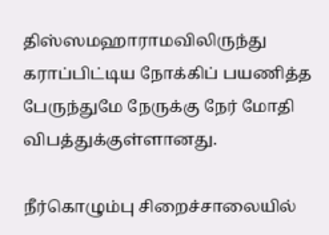திஸ்ஸமஹாராமவிலிருந்து கராப்பிட்டிய நோக்கிப் பயணித்த பேருந்துமே நேருக்கு நேர் மோதி விபத்துக்குள்ளானது.

நீர்கொழும்பு சிறைச்சாலையில்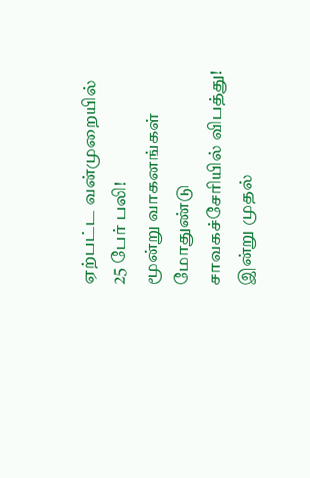ஏற்பட்ட வன்முறையில் 25 பேர் பலி!
மூன்று வாகனங்கள் மோதுண்டு சாவகச்சேரியில் விபத்து!
இன்று முதல்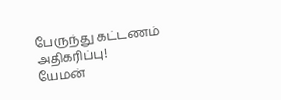பேருந்து கட்டணம் அதிகரிப்பு!
யேமன்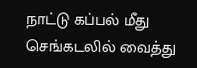நாட்டு கப்பல் மீது செங்கடலில் வைத்து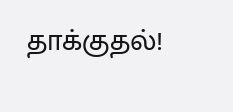தாக்குதல்!